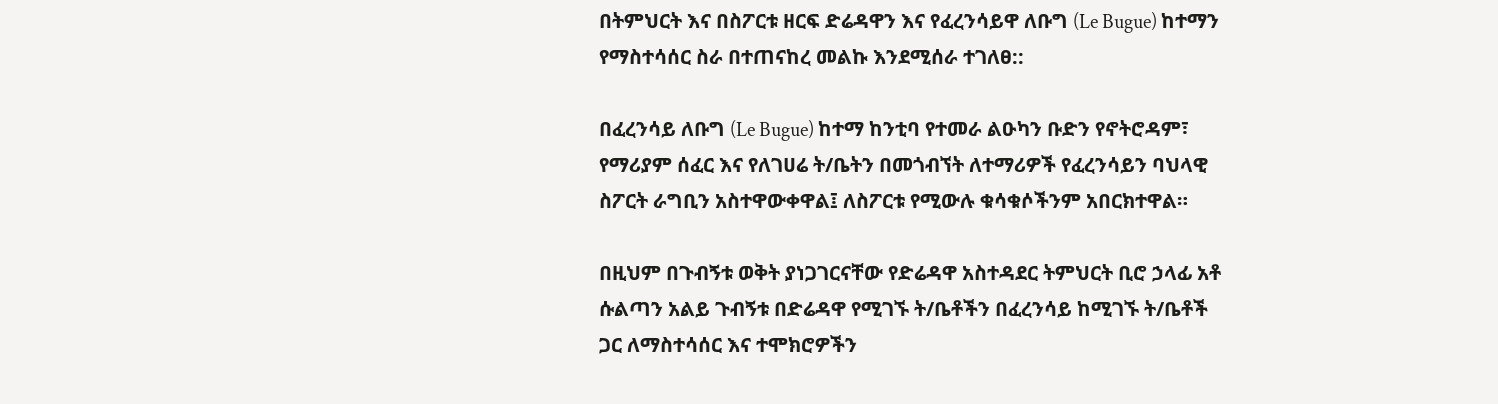በትምህርት እና በስፖርቱ ዘርፍ ድሬዳዋን እና የፈረንሳይዋ ለቡግ (Le Bugue) ከተማን የማስተሳሰር ስራ በተጠናከረ መልኩ እንደሚሰራ ተገለፀ::

በፈረንሳይ ለቡግ (Le Bugue) ከተማ ከንቲባ የተመራ ልዑካን ቡድን የኖትሮዳም፣ የማሪያም ሰፈር እና የለገሀሬ ት/ቤትን በመጎብኘት ለተማሪዎች የፈረንሳይን ባህላዊ ስፖርት ራግቢን አስተዋውቀዋል፤ ለስፖርቱ የሚውሉ ቁሳቁሶችንም አበርክተዋል።

በዚህም በጉብኝቱ ወቅት ያነጋገርናቸው የድሬዳዋ አስተዳደር ትምህርት ቢሮ ኃላፊ አቶ ሱልጣን አልይ ጉብኝቱ በድሬዳዋ የሚገኙ ት/ቤቶችን በፈረንሳይ ከሚገኙ ት/ቤቶች ጋር ለማስተሳሰር እና ተሞክሮዎችን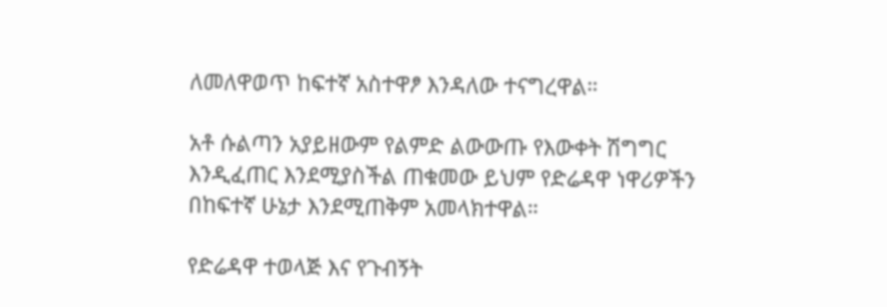ለመለዋወጥ ከፍተኛ አስተዋፆ እንዳለው ተናግረዋል።

አቶ ሱልጣን አያይዘውም የልምድ ልውውጡ የእውቀት ሽግግር እንዲፈጠር እንደሚያስችል ጠቁመው ይህም የድሬዳዋ ነዋሪዎችን በከፍተኛ ሁኔታ እንደሚጠቅም አመላክተዋል።

የድሬዳዋ ተወላጅ እና የጉብኝት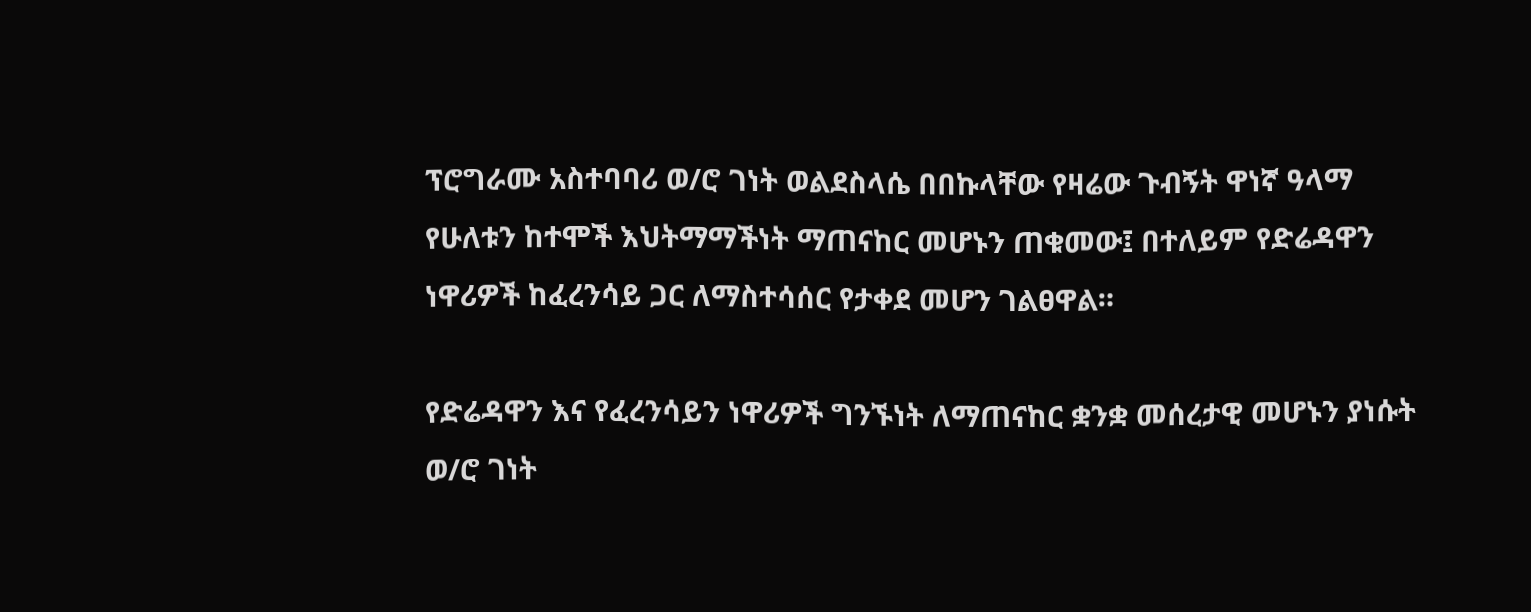ፕሮግራሙ አስተባባሪ ወ/ሮ ገነት ወልደስላሴ በበኩላቸው የዛሬው ጉብኝት ዋነኛ ዓላማ የሁለቱን ከተሞች እህትማማችነት ማጠናከር መሆኑን ጠቁመው፤ በተለይም የድሬዳዋን ነዋሪዎች ከፈረንሳይ ጋር ለማስተሳሰር የታቀደ መሆን ገልፀዋል።

የድሬዳዋን እና የፈረንሳይን ነዋሪዎች ግንኙነት ለማጠናከር ቋንቋ መሰረታዊ መሆኑን ያነሱት ወ/ሮ ገነት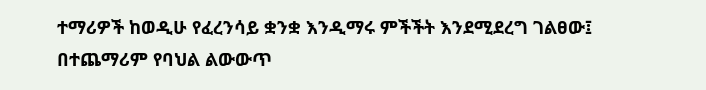ተማሪዎች ከወዲሁ የፈረንሳይ ቋንቋ እንዲማሩ ምችችት እንደሚደረግ ገልፀው፤ በተጨማሪም የባህል ልውውጥ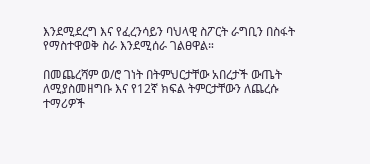እንደሚደረግ እና የፈረንሳይን ባህላዊ ስፖርት ራግቢን በስፋት የማስተዋወቅ ስራ እንደሚሰራ ገልፀዋል።

በመጨረሻም ወ/ሮ ገነት በትምህርታቸው አበረታች ውጤት ለሚያስመዘግቡ እና የ12ኛ ክፍል ትምርታቸውን ለጨረሱ ተማሪዎች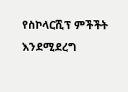የስኮላርሺፕ ምችችት እንደሚደረግ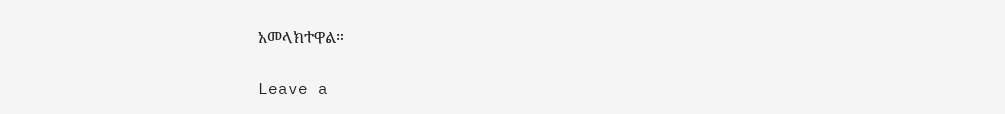አመላክተዋል።

Leave a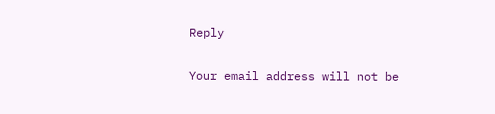Reply

Your email address will not be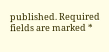published. Required fields are marked *